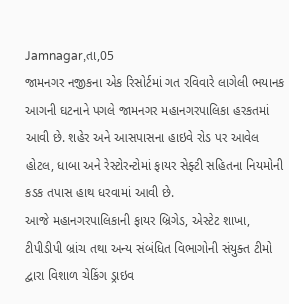Jamnagar,તા,05
જામનગર નજીકના એક રિસોર્ટમાં ગત રવિવારે લાગેલી ભયાનક આગની ઘટનાને પગલે જામનગર મહાનગરપાલિકા હરકતમાં આવી છે. શહેર અને આસપાસના હાઇવે રોડ પર આવેલ હોટલ, ધાબા અને રેસ્ટોરન્ટોમાં ફાયર સેફ્ટી સહિતના નિયમોની કડક તપાસ હાથ ધરવામાં આવી છે.
આજે મહાનગરપાલિકાની ફાયર બ્રિગેડ, એસ્ટેટ શાખા, ટીપીડીપી બ્રાંચ તથા અન્ય સંબંધિત વિભાગોની સંયુક્ત ટીમો દ્વારા વિશાળ ચેકિંગ ડ્રાઇવ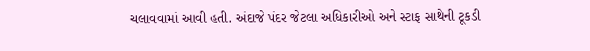ચલાવવામાં આવી હતી. અંદાજે પંદર જેટલા અધિકારીઓ અને સ્ટાફ સાથેની ટૂકડી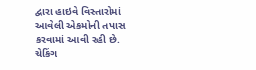દ્વારા હાઇવે વિસ્તારોમાં આવેલી એકમોની તપાસ કરવામાં આવી રહી છે.
ચેકિંગ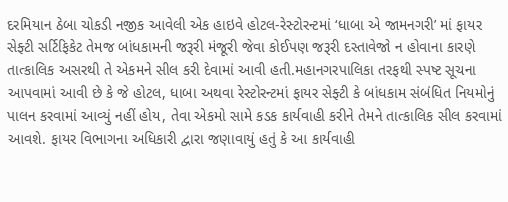દરમિયાન ઠેબા ચોકડી નજીક આવેલી એક હાઇવે હોટલ-રેસ્ટોરન્ટમાં ‘ધાબા એ જામનગરી’ માં ફાયર સેફ્ટી સર્ટિફિકેટ તેમજ બાંધકામની જરૂરી મંજૂરી જેવા કોઈપણ જરૂરી દસ્તાવેજો ન હોવાના કારણે તાત્કાલિક અસરથી તે એકમને સીલ કરી દેવામાં આવી હતી.મહાનગરપાલિકા તરફથી સ્પષ્ટ સૂચના આપવામાં આવી છે કે જે હોટલ, ધાબા અથવા રેસ્ટોરન્ટમાં ફાયર સેફ્ટી કે બાંધકામ સંબંધિત નિયમોનું પાલન કરવામાં આવ્યું નહીં હોય, તેવા એકમો સામે કડક કાર્યવાહી કરીને તેમને તાત્કાલિક સીલ કરવામાં આવશે. ફાયર વિભાગના અધિકારી દ્વારા જણાવાયું હતું કે આ કાર્યવાહી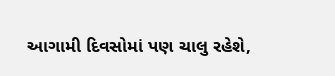આગામી દિવસોમાં પણ ચાલુ રહેશે,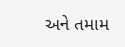અને તમામ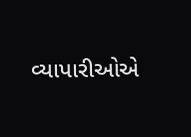વ્યાપારીઓએ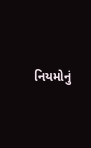નિયમોનું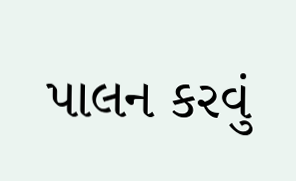પાલન કરવું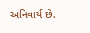અનિવાર્ય છે.